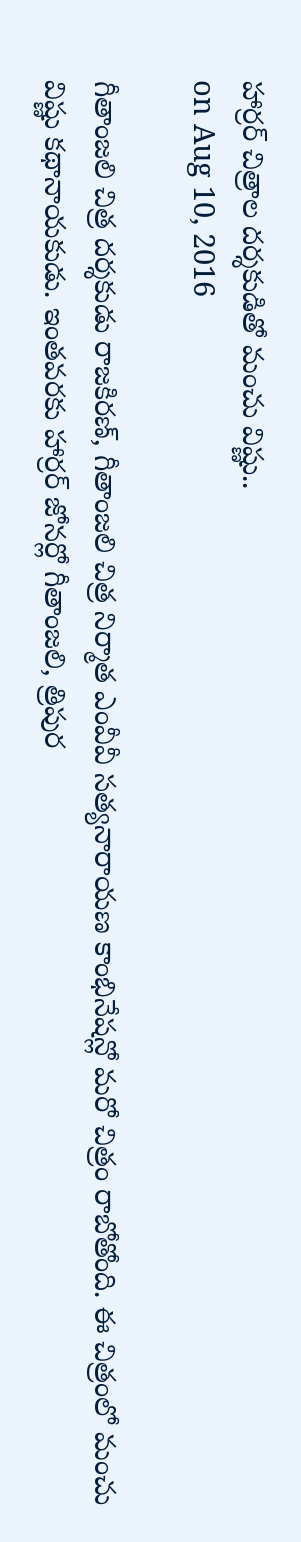హార్రర్ చిత్రాల దర్శకుడితో మంచు విష్ణు..
on Aug 10, 2016

గీతాంజలి చిత్ర దర్శకుడు రాజకిరణ్, గీతాంజలి చిత్ర నిర్మాత ఎంవీవీ సత్యనారాయణ కాంభినేషన్లో మరో చిత్రం రాబోతోంది. ఈ చిత్రంలో మంచు విష్ణు కథానాయకుడు. ఇంతవరకు హార్రర్ జోనర్లో గీతాంజలి, త్రిపుర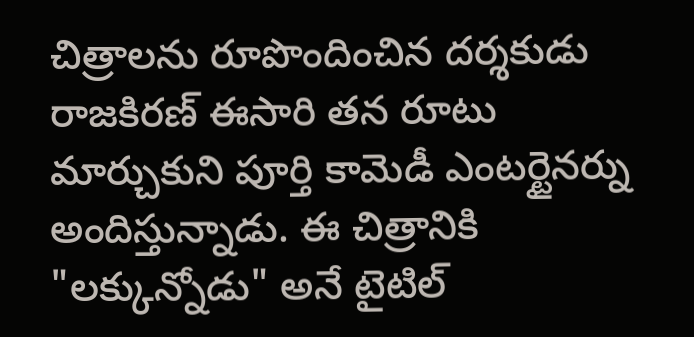చిత్రాలను రూపొందించిన దర్శకుడు రాజకిరణ్ ఈసారి తన రూటు మార్చుకుని పూర్తి కామెడీ ఎంటర్టైనర్ను అందిస్తున్నాడు. ఈ చిత్రానికి "లక్కున్నోడు" అనే టైటిల్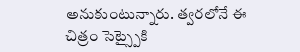అనుకుంటున్నారు. త్వరలోనే ఈ చిత్రం సెట్స్పైకి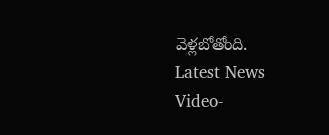వెళ్లబోతోంది.
Latest News
Video-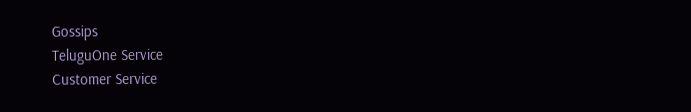Gossips
TeluguOne Service
Customer Service